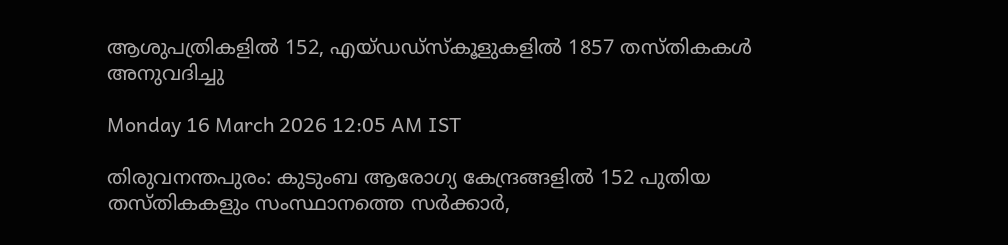ആശുപത്രികളിൽ 152, എയ്ഡഡ്സ്കൂളുകളിൽ 1857 തസ്തികകൾ അനുവദിച്ചു

Monday 16 March 2026 12:05 AM IST

തിരുവനന്തപുരം: കുടുംബ ആരോഗ്യ കേന്ദ്രങ്ങളിൽ 152 പുതിയ തസ്തികകളും സംസ്ഥാനത്തെ സർക്കാർ,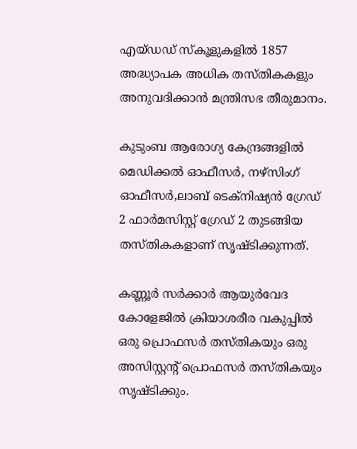എയ്ഡഡ് സ്‌കൂളുകളിൽ 1857 അദ്ധ്യാപക അധിക തസ്തികകളും അനുവദിക്കാൻ മന്ത്രിസഭ തീരുമാനം.

കുടുംബ ആരോഗ്യ കേന്ദ്രങ്ങളിൽ മെഡിക്കൽ ഓഫീസർ, നഴ്സിംഗ് ഓഫീസർ,ലാബ് ടെക്നിഷ്യൻ ഗ്രേഡ് 2 ഫാർമസിസ്റ്റ് ഗ്രേഡ് 2 തുടങ്ങിയ തസ്തികകളാണ് സൃഷ്ടിക്കുന്നത്.

കണ്ണൂർ സർക്കാർ ആയുർവേദ കോളേജിൽ ക്രിയാശരീര വകുപ്പിൽ ഒരു പ്രൊഫസർ തസ്തികയും ഒരു അസിസ്റ്റന്റ് പ്രൊഫസർ തസ്തികയും സൃഷ്ടിക്കും.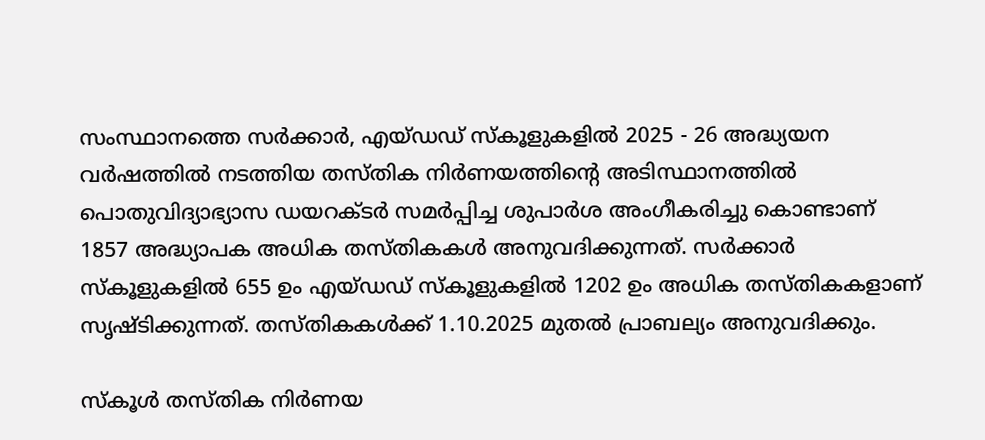സംസ്ഥാനത്തെ സർക്കാർ, എയ്ഡഡ് സ്‌കൂളുകളിൽ 2025 - 26 അദ്ധ്യയന വർഷത്തിൽ നടത്തിയ തസ്തിക നിർണയത്തിന്റെ അടിസ്ഥാനത്തിൽ പൊതുവിദ്യാഭ്യാസ ഡയറക്ടർ സമർപ്പിച്ച ശുപാർശ അംഗീകരിച്ചു കൊണ്ടാണ് 1857 അദ്ധ്യാപക അധിക തസ്തികകൾ അനുവദിക്കുന്നത്. സർക്കാർ സ്‌കൂളുകളിൽ 655 ഉം എയ്ഡഡ് സ്‌കൂളുകളിൽ 1202 ഉം അധിക തസ്തികകളാണ് സൃഷ്ടിക്കുന്നത്. തസ്തികകൾക്ക് 1.10.2025 മുതൽ പ്രാബല്യം അനുവദിക്കും.

സ്‌കൂൾ തസ്തിക നിർണയ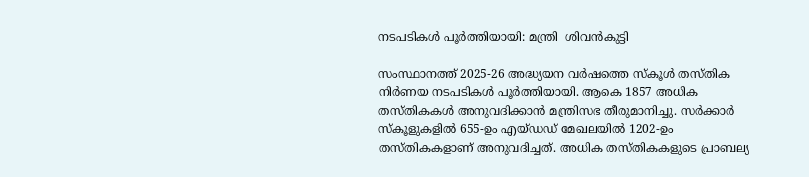നടപടികൾ പൂർത്തിയായി: മന്ത്രി  ശിവൻകുട്ടി

സംസ്ഥാനത്ത് 2025-26 അദ്ധ്യയന വർഷത്തെ സ്‌കൂൾ തസ്തിക നിർണയ നടപടികൾ പൂർത്തിയായി. ആകെ 1857 അധിക തസ്തികകൾ അനുവദിക്കാൻ മന്ത്രിസഭ തീരുമാനിച്ചു. സർക്കാർ സ്‌കൂളുകളിൽ 655-ഉം എയ്ഡഡ് മേഖലയിൽ 1202-ഉം തസ്തികകളാണ് അനുവദിച്ചത്. അധിക തസ്തികകളുടെ പ്രാബല്യ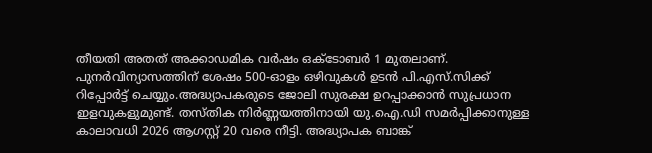തീയതി അതത് അക്കാഡമിക വർഷം ഒക്ടോബർ 1 മുതലാണ്. പുനർവിന്യാസത്തിന് ശേഷം 500-ഓളം ഒഴിവുകൾ ഉടൻ പി.എസ്.സിക്ക് റിപ്പോർട്ട് ചെയ്യും.അദ്ധ്യാപകരുടെ ജോലി സുരക്ഷ ഉറപ്പാക്കാൻ സുപ്രധാന ഇളവുകളുമുണ്ട്. തസ്തിക നിർണ്ണയത്തിനായി യു.ഐ.ഡി സമർപ്പിക്കാനുള്ള കാലാവധി 2026 ആഗസ്റ്റ് 20 വരെ നീട്ടി. അദ്ധ്യാപക ബാങ്ക്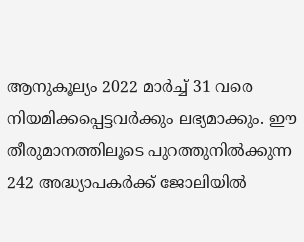ആനുകൂല്യം 2022 മാർച്ച് 31 വരെ നിയമിക്കപ്പെട്ടവർക്കും ലഭ്യമാക്കും. ഈ തീരുമാനത്തിലൂടെ പുറത്തുനിൽക്കുന്ന 242 അദ്ധ്യാപകർക്ക് ജോലിയിൽ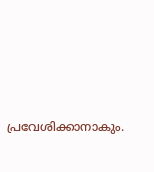പ്രവേശിക്കാനാകും.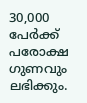30,000 പേർക്ക് പരോക്ഷ ഗുണവും ലഭിക്കും.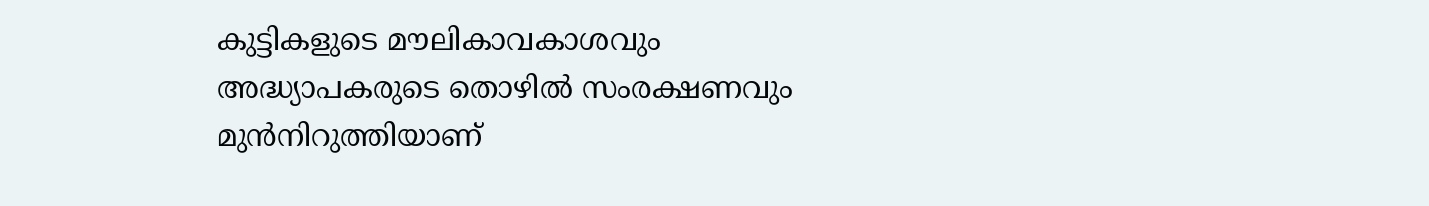കുട്ടികളുടെ മൗലികാവകാശവും അദ്ധ്യാപകരുടെ തൊഴിൽ സംരക്ഷണവും മുൻനിറുത്തിയാണ്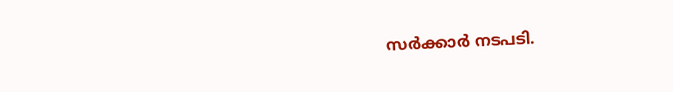സർക്കാർ നടപടി.